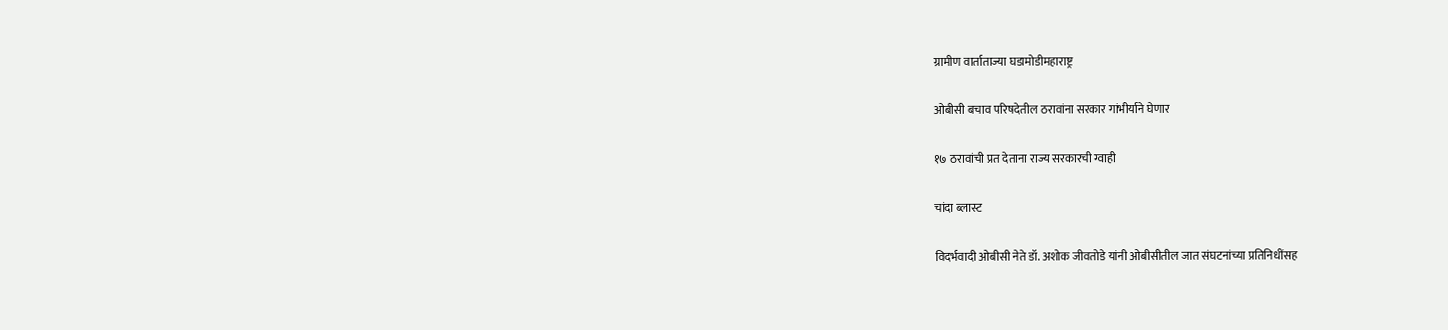ग्रामीण वार्ताताज्या घडामोडीमहाराष्ट्र

ओबीसी बचाव परिषदेतील ठरावांना सरकार गांभीर्याने घेणार

१७ ठरावांची प्रत देताना राज्य सरकारची ग्वाही

चांदा ब्लास्ट

विदर्भवादी ओबीसी नेते डॉ. अशोक जीवतोडे यांनी ओबीसीतील जात संघटनांच्या प्रतिनिधींसह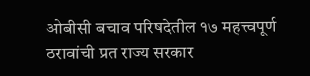ओबीसी बचाव परिषदेतील १७ महत्त्वपूर्ण ठरावांची प्रत राज्य सरकार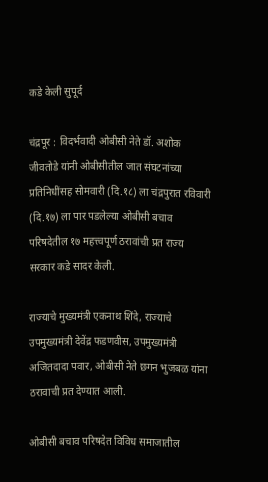कडे केली सुपूर्द

चंद्रपूर : विदर्भवादी ओबीसी नेते डॉ. अशोक जीवतोडे यांनी ओबीसीतील जात संघटनांच्या प्रतिनिधींसह सोमवारी (दि.१८) ला चंद्रपुरात रविवारी (दि.१७) ला पार पडलेल्या ओबीसी बचाव परिषदेतील १७ महत्त्वपूर्ण ठरावांची प्रत राज्य सरकार कडे सादर केली.

राज्याचे मुख्यमंत्री एकनाथ शिंदे, राज्याचे उपमुख्यमंत्री देवेंद्र फडणवीस, उपमुख्यमंत्री अजितदादा पवार, ओबीसी नेते छगन भुजबळ यांना ठरावाची प्रत देण्यात आली.

ओबीसी बचाव परिषदेत विविध समाजातील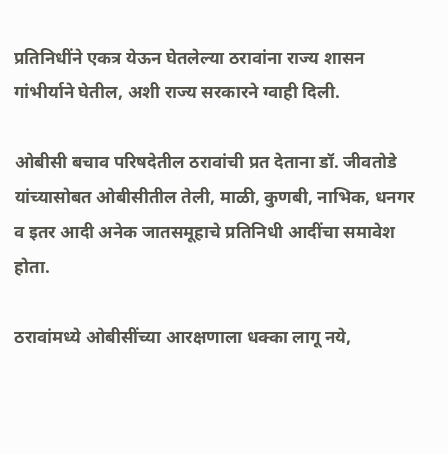प्रतिनिधींने एकत्र येऊन घेतलेल्या ठरावांना राज्य शासन गांभीर्याने घेतील, अशी राज्य सरकारने ग्वाही दिली.

ओबीसी बचाव परिषदेतील ठरावांची प्रत देताना डॉ. जीवतोडे यांच्यासोबत ओबीसीतील तेली, माळी, कुणबी, नाभिक, धनगर व इतर आदी अनेक जातसमूहाचे प्रतिनिधी आदींचा समावेश होता.

ठरावांमध्ये ओबीसींच्या आरक्षणाला धक्का लागू नये,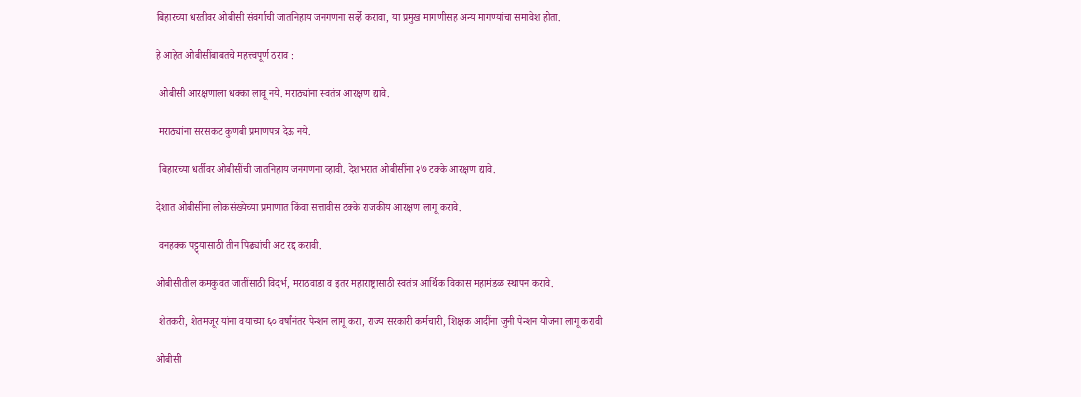बिहारच्या धरतीवर ओबीसी संवर्गाची जातनिहाय जनगणना सर्व्हे करावा, या प्रमुख मागणीसह अन्य मागण्यांचा समावेश होता.

हे आहेत ओबीसींबाबतचे महत्त्वपूर्ण ठराव :

 ओबीसी आरक्षणाला धक्का लावू नये. मराठ्यांना स्वतंत्र आरक्षण द्यावे.

 मराठ्यांना सरसकट कुणबी प्रमाणपत्र देऊ नये.

 बिहारच्या धर्तीवर ओबीसींची जातनिहाय जनगणना व्हावी. देशभरात ओबीसींना २७ टक्के आरक्षण द्यावे.

देशात ओबीसींना लोकसंख्येच्या प्रमाणात किंवा सत्तावीस टक्के राजकीय आरक्षण लागू करावे.

 वनहक्क पट्ट्यासाठी तीन पिढ्यांची अट रद्द करावी.

ओबीसीतील कमकुवत जातींसाठी विदर्भ, मराठवाडा व इतर महाराष्ट्रासाठी स्वतंत्र आर्थिक विकास महामंडळ स्थापन करावे.

 शेतकरी, शेतमजूर यांना वयाच्या ६० वर्षांनंतर पेन्शन लागू करा, राज्य सरकारी कर्मचारी, शिक्षक आदींना जुनी पेन्शन योजना लागू करावी

ओबीसी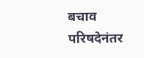बचाव परिषदेनंतर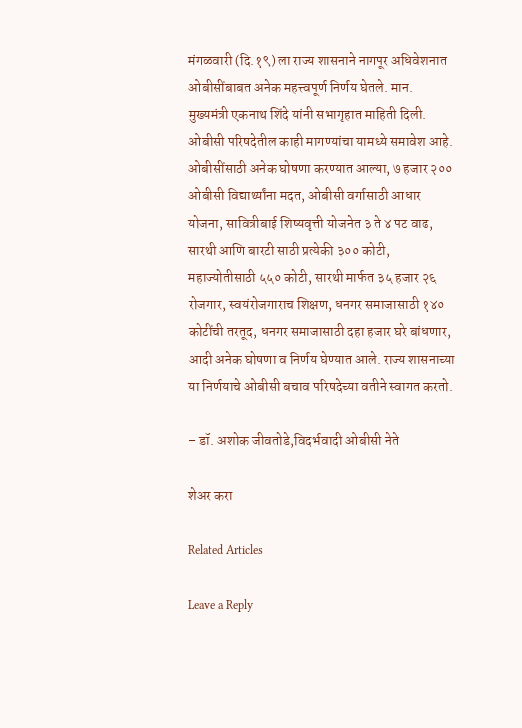मंगळवारी (दि.१९) ला राज्य शासनाने नागपूर अधिवेशनात ओबीसींबाबत अनेक महत्त्वपूर्ण निर्णय घेतले. मान. मुख्यमंत्री एकनाथ शिंदे यांनी सभागृहात माहिती दिली. ओबीसी परिषदेतील काही मागण्यांचा यामध्ये समावेश आहे. ओबीसींसाठी अनेक घोषणा करण्यात आल्या, ७ हजार २०० ओबीसी विद्यार्थ्यांना मदत, ओबीसी वर्गासाठी आधार योजना, सावित्रीबाई शिष्यवृत्ती योजनेत ३ ते ४ पट वाढ, सारथी आणि बारटी साठी प्रत्येकी ३०० कोटी, महाज्योतीसाठी ५५० कोटी, सारथी मार्फत ३५ हजार २६ रोजगार, स्वयंरोजगाराच शिक्षण, धनगर समाजासाठी १४० कोटींची तरतूद, धनगर समाजासाठी दहा हजार घरे बांधणार, आदी अनेक घोषणा व निर्णय घेण्यात आले. राज्य शासनाच्या या निर्णयाचे ओबीसी बचाव परिषदेच्या वतीने स्वागत करतो.

– डॉ. अशोक जीवतोडे,विदर्भवादी ओबीसी नेते

शेअर करा

Related Articles

Leave a Reply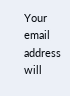Your email address will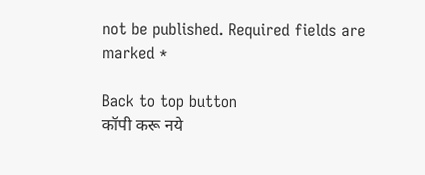not be published. Required fields are marked *

Back to top button
कॉपी करू नये